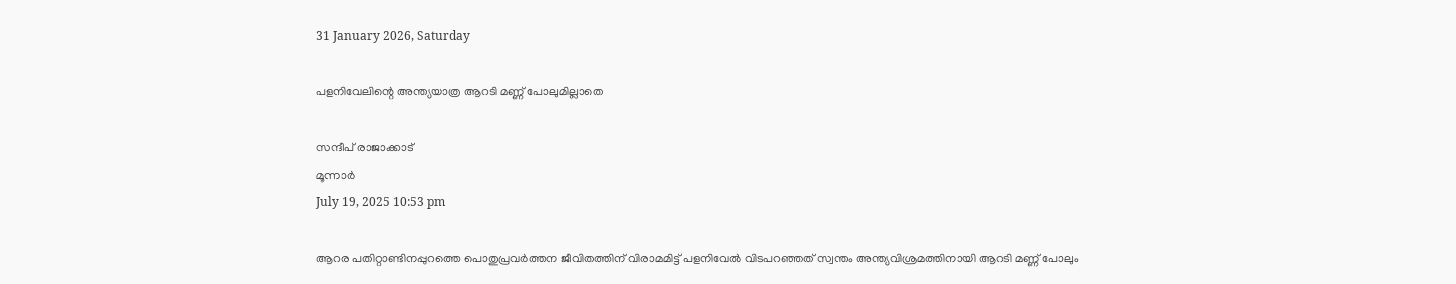31 January 2026, Saturday

പളനിവേലിന്റെ അന്ത്യയാത്ര ആറടി മണ്ണ് പോലുമില്ലാതെ

സന്ദീപ് രാജാക്കാട്
മൂന്നാർ
July 19, 2025 10:53 pm

ആറര പതിറ്റാണ്ടിനപ്പുറത്തെ പൊതുപ്രവർത്തന ജീവിതത്തിന് വിരാമമിട്ട് പളനിവേൽ വിടപറഞ്ഞത് സ്വന്തം അന്ത്യവിശ്രമത്തിനായി ആറടി മണ്ണ് പോലും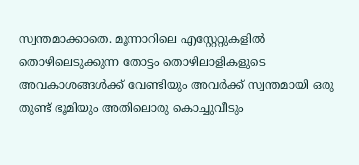സ്വന്തമാക്കാതെ. മൂന്നാറിലെ എസ്റ്റേറ്റുകളിൽ തൊഴിലെടുക്കുന്ന തോട്ടം തൊഴിലാളികളുടെ അവകാശങ്ങൾക്ക് വേണ്ടിയും അവർക്ക് സ്വന്തമായി ഒരു തുണ്ട് ഭൂമിയും അതിലൊരു കൊച്ചുവീടും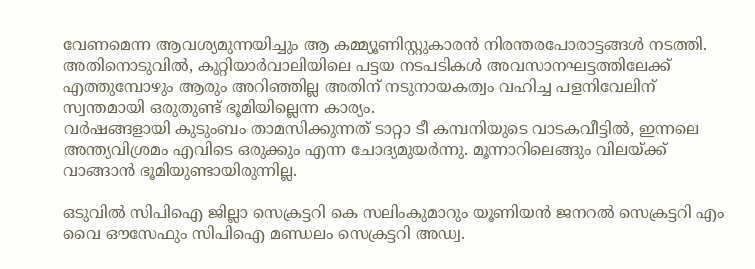വേണമെന്ന ആവശ്യമുന്നയിച്ചും ആ കമ്മ്യൂണിസ്റ്റുകാരൻ നിരന്തരപോരാട്ടങ്ങൾ നടത്തി. അതിനൊടുവിൽ, കുറ്റിയാർവാലിയിലെ പട്ടയ നടപടികൾ അവസാനഘട്ടത്തിലേക്ക് എത്തുമ്പോഴും ആരും അറിഞ്ഞില്ല അതിന് നടുനായകത്വം വഹിച്ച പളനിവേലിന് സ്വന്തമായി ഒരുതുണ്ട് ഭൂമിയില്ലെന്ന കാര്യം.
വർഷങ്ങളായി കുടുംബം താമസിക്കുന്നത് ടാറ്റാ ടീ കമ്പനിയുടെ വാടകവീട്ടിൽ, ഇന്നലെ അന്ത്യവിശ്രമം എവിടെ ഒരുക്കും എന്ന ചോദ്യമുയർന്നു. മൂന്നാറിലെങ്ങും വിലയ്ക്ക് വാങ്ങാൻ ഭൂമിയുണ്ടായിരുന്നില്ല.

ഒടുവിൽ സിപിഐ ജില്ലാ സെക്രട്ടറി കെ സലിംകുമാറും യൂണിയൻ ജനറൽ സെക്രട്ടറി എം വൈ ഔസേഫും സിപിഐ മണ്ഡലം സെക്രട്ടറി അഡ്വ.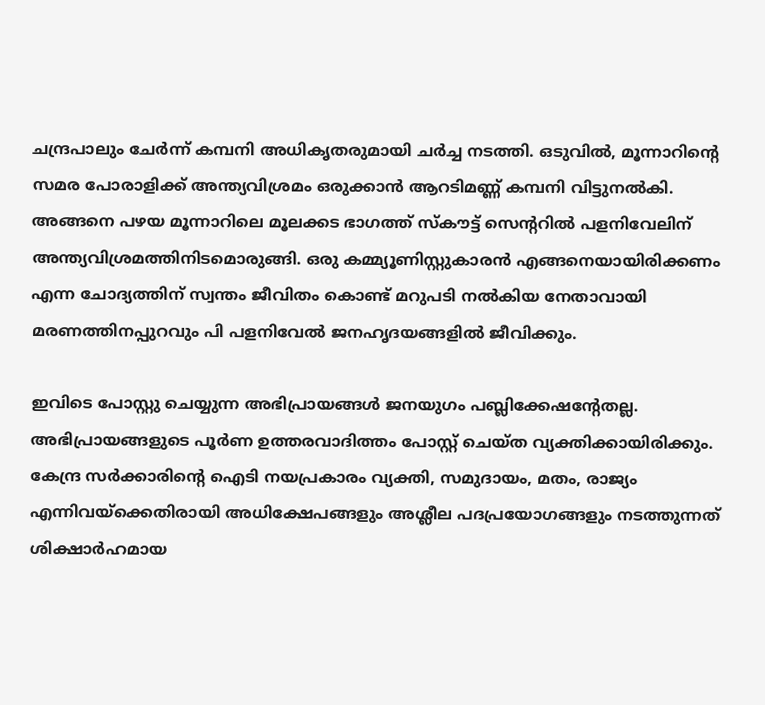ചന്ദ്രപാലും ചേർന്ന് കമ്പനി അധികൃതരുമായി ചർച്ച നടത്തി. ഒടുവിൽ, മൂന്നാറിന്റെ സമര പോരാളിക്ക് അന്ത്യവിശ്രമം ഒരുക്കാൻ ആറടിമണ്ണ് കമ്പനി വിട്ടുനൽകി. അങ്ങനെ പഴയ മൂന്നാറിലെ മൂലക്കട ഭാഗത്ത് സ്കൗട്ട് സെന്ററിൽ പളനിവേലിന് അന്ത്യവിശ്രമത്തിനിടമൊരുങ്ങി. ഒരു കമ്മ്യൂണിസ്റ്റുകാരൻ എങ്ങനെയായിരിക്കണം എന്ന ചോദ്യത്തിന് സ്വന്തം ജീവിതം കൊണ്ട് മറുപടി നല്‍കിയ നേതാവായി മരണത്തിനപ്പുറവും പി പളനിവേൽ ജനഹൃദയങ്ങളില്‍ ജീവിക്കും.

ഇവിടെ പോസ്റ്റു ചെയ്യുന്ന അഭിപ്രായങ്ങള്‍ ജനയുഗം പബ്ലിക്കേഷന്റേതല്ല. അഭിപ്രായങ്ങളുടെ പൂര്‍ണ ഉത്തരവാദിത്തം പോസ്റ്റ് ചെയ്ത വ്യക്തിക്കായിരിക്കും. കേന്ദ്ര സര്‍ക്കാരിന്റെ ഐടി നയപ്രകാരം വ്യക്തി, സമുദായം, മതം, രാജ്യം എന്നിവയ്‌ക്കെതിരായി അധിക്ഷേപങ്ങളും അശ്ലീല പദപ്രയോഗങ്ങളും നടത്തുന്നത് ശിക്ഷാര്‍ഹമായ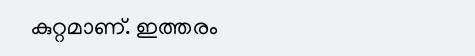കുറ്റമാണ്. ഇത്തരം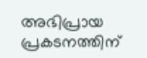അഭിപ്രായ പ്രകടനത്തിന്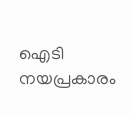ഐടി നയപ്രകാരം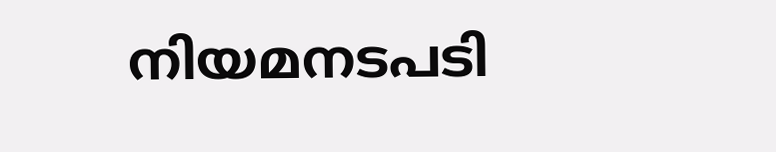നിയമനടപടി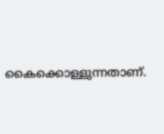കൈക്കൊള്ളുന്നതാണ്.